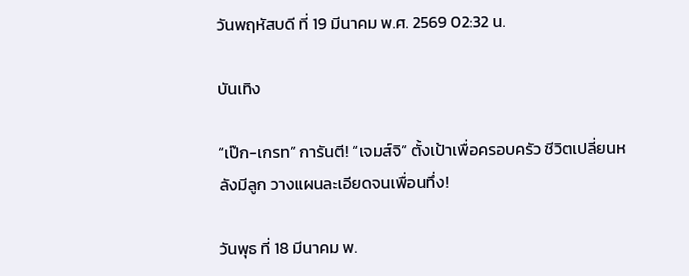วันพฤหัสบดี ที่ 19 มีนาคม พ.ศ. 2569 02:32 น.

บันเทิง

“เป๊ก-เกรท” การันตี! “เจมส์จิ” ตั้งเป้าเพื่อครอบครัว ชีวิตเปลี่ยนหลังมีลูก วางแผนละเอียดจนเพื่อนทึ่ง!

วันพุธ ที่ 18 มีนาคม พ.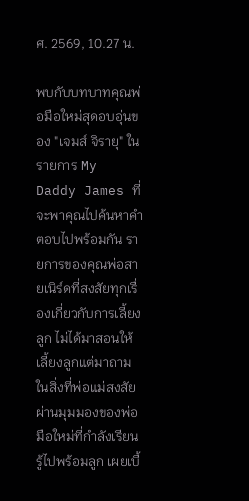ศ. 2569, 10.27 น.

พบกับบทบาทคุณพ่อมือใหม่สุดอบอุ่นของ "เจมส์ จิรายุ" ในรายการ My Daddy James ที่จะพาคุณไปค้นหาคำตอบไปพร้อมกัน รายการของคุณพ่อสายเนิร์ดที่สงสัยทุกเรื่องเกี่ยวกับการเลี้ยงลูก ไม่ได้มาสอนให้เลี้ยงลูกแต่มาถามในสิ่งที่พ่อแม่สงสัย ผ่านมุมมองของพ่อมือใหม่ที่กำลังเรียนรู้ไปพร้อมลูก เผยเบื้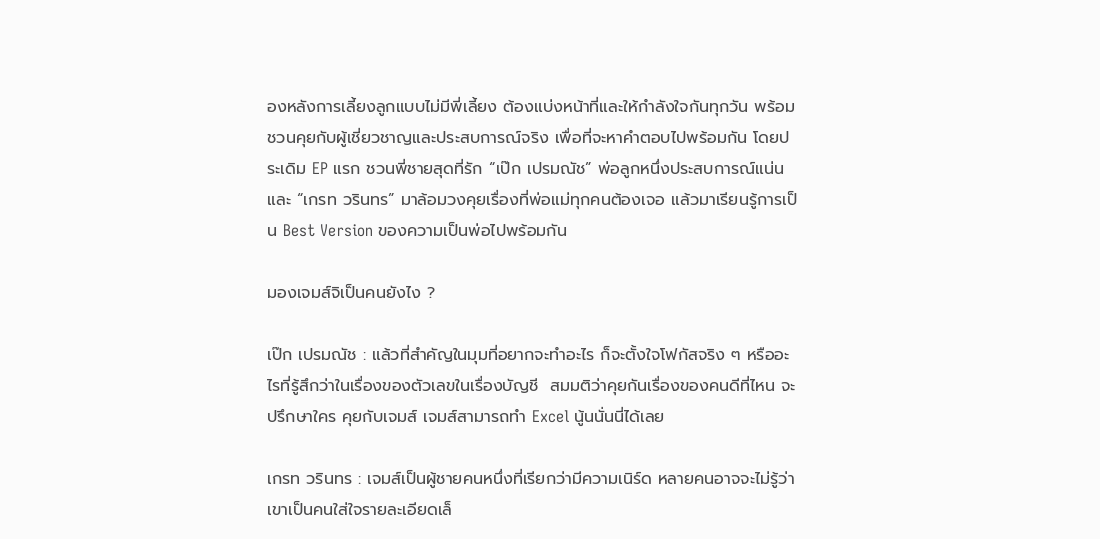องหลังการเลี้ยงลูกแบบไม่มีพี่เลี้ยง ต้องแบ่งหน้าที่และให้กำลังใจกันทุกวัน พร้อมชวนคุยกับผู้เชี่ยวชาญและประสบการณ์จริง เพื่อที่จะหาคำตอบไปพร้อมกัน โดยประเดิม EP แรก ชวนพี่ชายสุดที่รัก “เป๊ก เปรมณัช” พ่อลูกหนึ่งประสบการณ์แน่น และ “เกรท วรินทร” มาล้อมวงคุยเรื่องที่พ่อแม่ทุกคนต้องเจอ แล้วมาเรียนรู้การเป็น Best Version ของความเป็นพ่อไปพร้อมกัน

มองเจมส์จิเป็นคนยังไง ?

เป๊ก เปรมณัช : แล้วที่สำคัญในมุมที่อยากจะทำอะไร ก็จะตั้งใจโฟกัสจริง ๆ หรืออะไรที่รู้สึกว่าในเรื่องของตัวเลขในเรื่องบัญชี  สมมติว่าคุยกันเรื่องของคนดีที่ไหน จะปรึกษาใคร คุยกับเจมส์ เจมส์สามารถทำ Excel นู้นนั่นนี่ได้เลย

เกรท วรินทร : เจมส์เป็นผู้ชายคนหนึ่งที่เรียกว่ามีความเนิร์ด หลายคนอาจจะไม่รู้ว่าเขาเป็นคนใส่ใจรายละเอียดเล็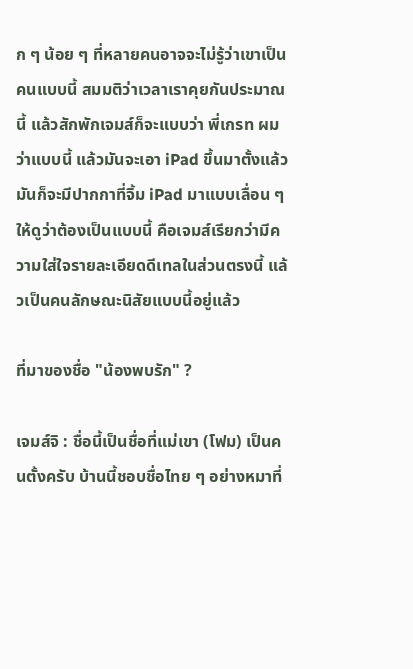ก ๆ น้อย ๆ ที่หลายคนอาจจะไม่รู้ว่าเขาเป็นคนแบบนี้ สมมติว่าเวลาเราคุยกันประมาณนี้ แล้วสักพักเจมส์ก็จะแบบว่า พี่เกรท ผมว่าแบบนี้ แล้วมันจะเอา iPad ขึ้นมาตั้งแล้วมันก็จะมีปากกาที่จิ้ม iPad มาแบบเลื่อน ๆ ให้ดูว่าต้องเป็นแบบนี้ คือเจมส์เรียกว่ามีความใส่ใจรายละเอียดดีเทลในส่วนตรงนี้ แล้วเป็นคนลักษณะนิสัยแบบนี้อยู่แล้ว

ที่มาของชื่อ "น้องพบรัก" ?

เจมส์จิ : ชื่อนี้เป็นชื่อที่แม่เขา (โฟม) เป็นคนตั้งครับ บ้านนี้ชอบชื่อไทย ๆ อย่างหมาที่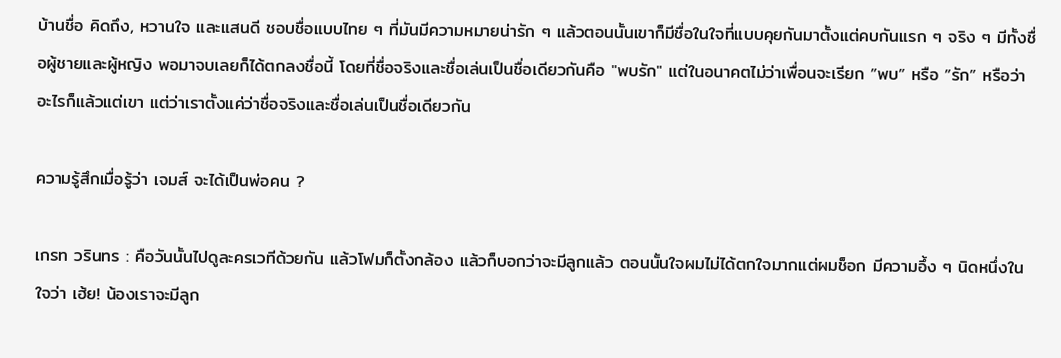บ้านชื่อ คิดถึง, หวานใจ และแสนดี ชอบชื่อแบบไทย ๆ ที่มันมีความหมายน่ารัก ๆ แล้วตอนนั้นเขาก็มีชื่อในใจที่แบบคุยกันมาตั้งแต่คบกันแรก ๆ จริง ๆ มีทั้งชื่อผู้ชายและผู้หญิง พอมาจบเลยก็ได้ตกลงชื่อนี้ โดยที่ชื่อจริงและชื่อเล่นเป็นชื่อเดียวกันคือ "พบรัก" แต่ในอนาคตไม่ว่าเพื่อนจะเรียก ”พบ” หรือ ”รัก” หรือว่าอะไรก็แล้วแต่เขา แต่ว่าเราตั้งแค่ว่าชื่อจริงและชื่อเล่นเป็นชื่อเดียวกัน

ความรู้สึกเมื่อรู้ว่า เจมส์ จะได้เป็นพ่อคน ?

เกรท วรินทร : คือวันนั้นไปดูละครเวทีด้วยกัน แล้วโฟมก็ตั้งกล้อง แล้วก็บอกว่าจะมีลูกแล้ว ตอนนั้นใจผมไม่ได้ตกใจมากแต่ผมช็อก มีความอึ้ง ๆ นิดหนึ่งในใจว่า เฮ้ย! น้องเราจะมีลูก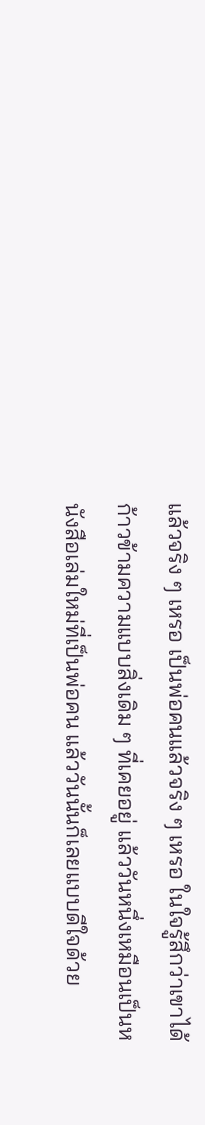แล้วจริง ๆ เหรอ เป็นพ่อคนแล้วจริง ๆ เหรอ ในใจรู้สึกว่าเขาได้ก้าวข้ามความแบบสิ่งเดิม ๆ ที่เคยอยู่ แล้ววันหนึ่งเหมือนเป็นหนังสือเล่มใหม่ที่เป็นพ่อคน แล้ววันนั้นก็เลยแบบดีใจด้วย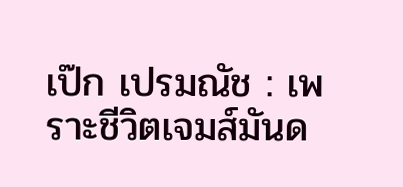เป๊ก เปรมณัช : เพราะชีวิตเจมส์มันด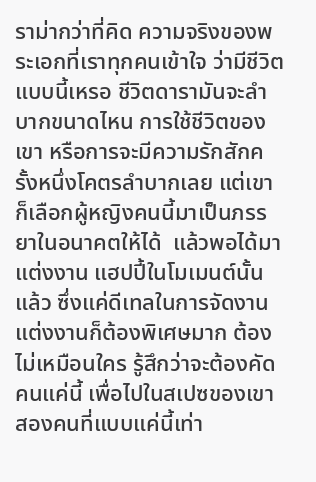ราม่ากว่าที่คิด ความจริงของพระเอกที่เราทุกคนเข้าใจ ว่ามีชีวิตแบบนี้เหรอ ชีวิตดารามันจะลำบากขนาดไหน การใช้ชีวิตของเขา หรือการจะมีความรักสักครั้งหนึ่งโคตรลำบากเลย แต่เขาก็เลือกผู้หญิงคนนี้มาเป็นภรรยาในอนาคตให้ได้  แล้วพอได้มาแต่งงาน แฮปปี้ในโมเมนต์นั้นแล้ว ซึ่งแค่ดีเทลในการจัดงานแต่งงานก็ต้องพิเศษมาก ต้องไม่เหมือนใคร รู้สึกว่าจะต้องคัดคนแค่นี้ เพื่อไปในสเปซของเขาสองคนที่แบบแค่นี้เท่า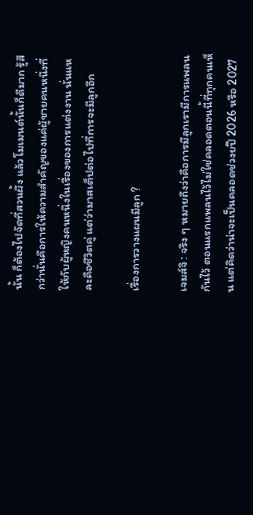นั้น ก็ต้องไปจัดที่สวนผึ้ง แล้วโมเมนต์นั้นก็ดีมาก รู้สึกว่านั่นคือการให้ความสำคัญของแค่ผู้ชายคนหนึ่งที่ให้กับผู้หญิงคนหนึ่งในเรื่องของการแต่งงาน นั่นแหละคือชีวิตคู่ แต่ว่ามาสเต็ปต่อไปที่การจะมีลูกอีก

เรื่องการวางแผนมีลูก ?

เจมส์จิ : จริง ๆ หมายถึงว่าคือการมีลูกเรามีการแพลนกันไว้ ตอนแรกแพลนไว้ไม่ใช่คลอดตอนนี้ที่ทุกคนเห็น แต่คิดว่าน่าจะเป็นคลอดช่วงยปี 2026 หรือ 2027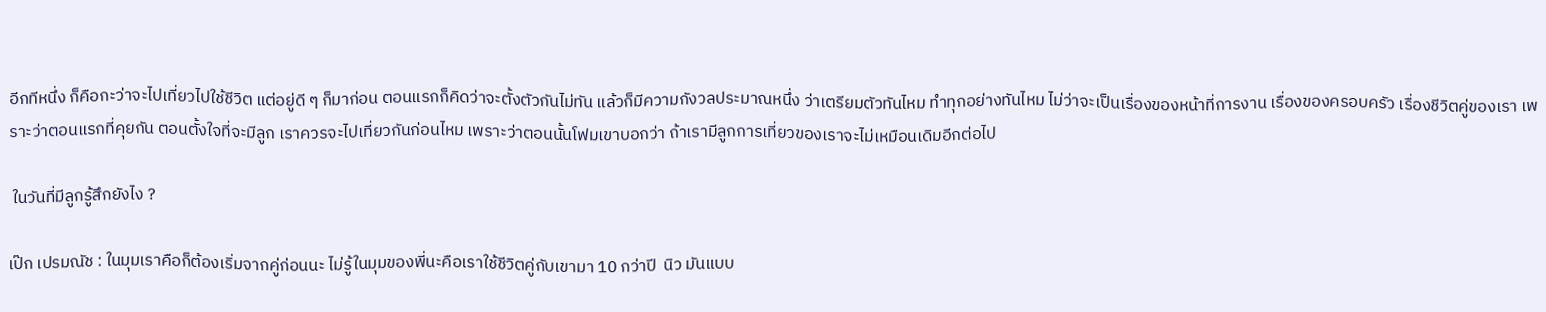อีกทีหนึ่ง ก็คือกะว่าจะไปเที่ยวไปใช้ชีวิต แต่อยู่ดี ๆ ก็มาก่อน ตอนแรกก็คิดว่าจะตั้งตัวกันไม่ทัน แล้วก็มีความกังวลประมาณหนึ่ง ว่าเตรียมตัวทันไหม ทำทุกอย่างทันไหม ไม่ว่าจะเป็นเรื่องของหน้าที่การงาน เรื่องของครอบครัว เรื่องชีวิตคู่ของเรา เพราะว่าตอนแรกที่คุยกัน ตอนตั้งใจที่จะมีลูก เราควรจะไปเที่ยวกันก่อนไหม เพราะว่าตอนนั้นโฟมเขาบอกว่า ถ้าเรามีลูกการเที่ยวของเราจะไม่เหมือนเดิมอีกต่อไป

 ในวันที่มีลูกรู้สึกยังไง ?

เป๊ก เปรมณัช : ในมุมเราคือก็ต้องเริ่มจากคู่ก่อนนะ ไม่รู้ในมุมของพี่นะคือเราใช้ชีวิตคู่กับเขามา 10 กว่าปี  นิว มันแบบ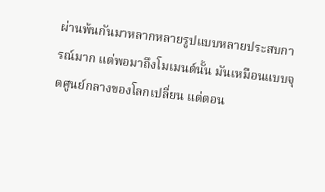ผ่านพ้นกันมาหลากหลายรูปแบบหลายประสบการณ์มาก แต่พอมาถึงโมเมนต์นั้น มันเหมือนแบบจุดศูนย์กลางของโลกเปลี่ยน แต่ตอน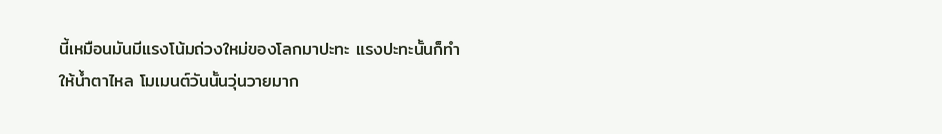นี้เหมือนมันมีแรงโน้มถ่วงใหม่ของโลกมาปะทะ แรงปะทะนั้นก็ทำให้น้ำตาไหล โมเมนต์วันนั้นวุ่นวายมาก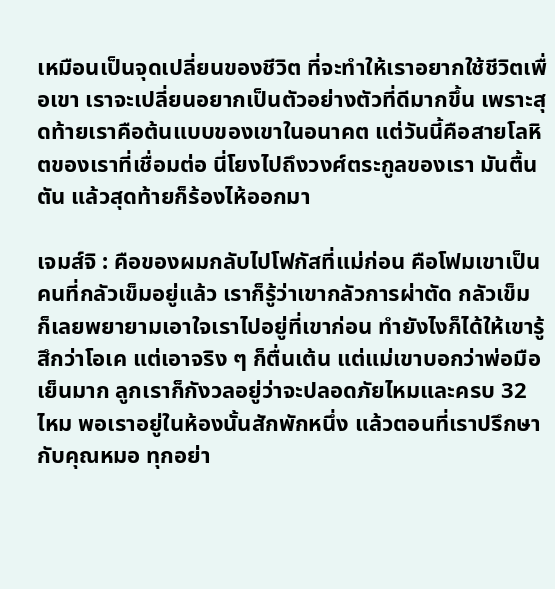เหมือนเป็นจุดเปลี่ยนของชีวิต ที่จะทำให้เราอยากใช้ชีวิตเพื่อเขา เราจะเปลี่ยนอยากเป็นตัวอย่างตัวที่ดีมากขึ้น เพราะสุดท้ายเราคือต้นแบบของเขาในอนาคต แต่วันนี้คือสายโลหิตของเราที่เชื่อมต่อ นี่โยงไปถึงวงศ์ตระกูลของเรา มันตื้นตัน แล้วสุดท้ายก็ร้องไห้ออกมา

เจมส์จิ : คือของผมกลับไปโฟกัสที่แม่ก่อน คือโฟมเขาเป็นคนที่กลัวเข็มอยู่แล้ว เราก็รู้ว่าเขากลัวการผ่าตัด กลัวเข็ม ก็เลยพยายามเอาใจเราไปอยู่ที่เขาก่อน ทำยังไงก็ได้ให้เขารู้สึกว่าโอเค แต่เอาจริง ๆ ก็ตื่นเต้น แต่แม่เขาบอกว่าพ่อมือเย็นมาก ลูกเราก็กังวลอยู่ว่าจะปลอดภัยไหมและครบ 32 ไหม พอเราอยู่ในห้องนั้นสักพักหนึ่ง แล้วตอนที่เราปรึกษากับคุณหมอ ทุกอย่า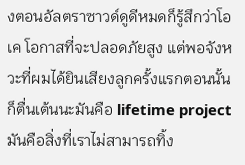งตอนอัลตราซาวด์ดูดีหมดก็รู้สึกว่าโอเค โอกาสที่จะปลอดภัยสูง แต่พอจังหวะที่ผมได้ยินเสียงลูกครั้งแรกตอนนั้นก็ตื่นเต้นนะมันคือ lifetime project มันคือสิ่งที่เราไม่สามารถทิ้ง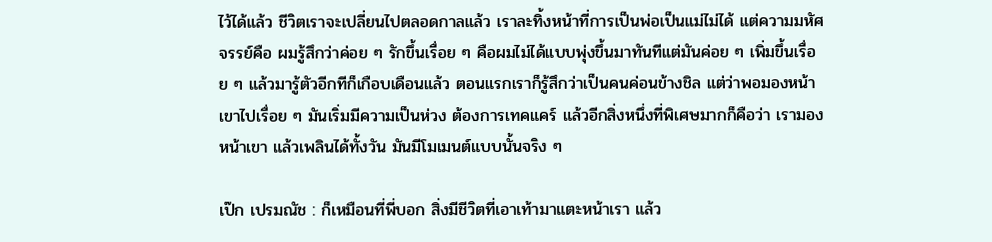ไว้ได้แล้ว ชีวิตเราจะเปลี่ยนไปตลอดกาลแล้ว เราละทิ้งหน้าที่การเป็นพ่อเป็นแม่ไม่ได้ แต่ความมหัศจรรย์คือ ผมรู้สึกว่าค่อย ๆ รักขึ้นเรื่อย ๆ คือผมไม่ได้แบบพุ่งขึ้นมาทันทีแต่มันค่อย ๆ เพิ่มขึ้นเรื่อย ๆ แล้วมารู้ตัวอีกทีก็เกือบเดือนแล้ว ตอนแรกเราก็รู้สึกว่าเป็นคนค่อนข้างชิล แต่ว่าพอมองหน้าเขาไปเรื่อย ๆ มันเริ่มมีความเป็นห่วง ต้องการเทคแคร์ แล้วอีกสิ่งหนึ่งที่พิเศษมากก็คือว่า เรามองหน้าเขา แล้วเพลินได้ทั้งวัน มันมีโมเมนต์แบบนั้นจริง ๆ

เป๊ก เปรมณัช : ก็เหมือนที่พี่บอก สิ่งมีชีวิตที่เอาเท้ามาแตะหน้าเรา แล้ว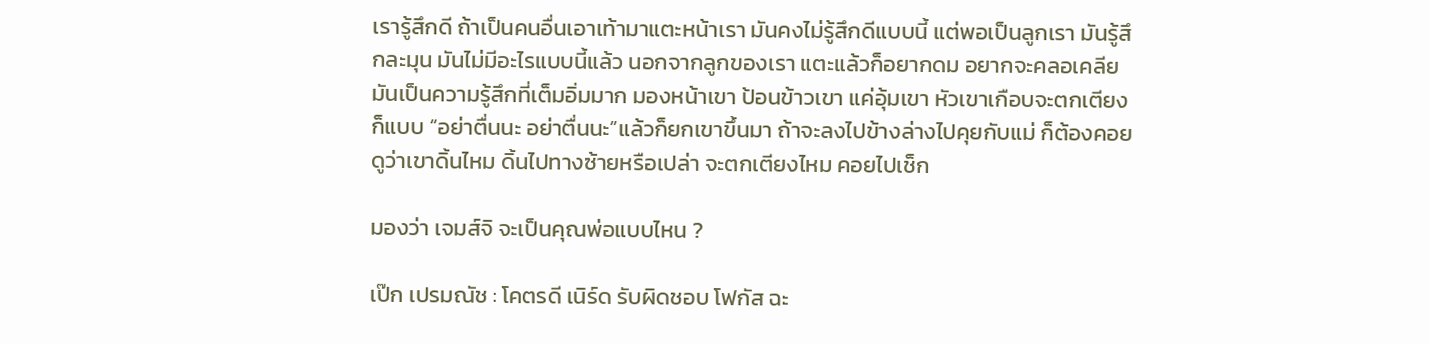เรารู้สึกดี ถ้าเป็นคนอื่นเอาเท้ามาแตะหน้าเรา มันคงไม่รู้สึกดีแบบนี้ แต่พอเป็นลูกเรา มันรู้สึกละมุน มันไม่มีอะไรแบบนี้แล้ว นอกจากลูกของเรา แตะแล้วก็อยากดม อยากจะคลอเคลีย มันเป็นความรู้สึกที่เต็มอิ่มมาก มองหน้าเขา ป้อนข้าวเขา แค่อุ้มเขา หัวเขาเกือบจะตกเตียง ก็แบบ “อย่าตื่นนะ อย่าตื่นนะ”แล้วก็ยกเขาขึ้นมา ถ้าจะลงไปข้างล่างไปคุยกับแม่ ก็ต้องคอยดูว่าเขาดิ้นไหม ดิ้นไปทางซ้ายหรือเปล่า จะตกเตียงไหม คอยไปเช็ก

มองว่า เจมส์จิ จะเป็นคุณพ่อแบบไหน ?

เป๊ก เปรมณัช : โคตรดี เนิร์ด รับผิดชอบ โฟกัส ฉะ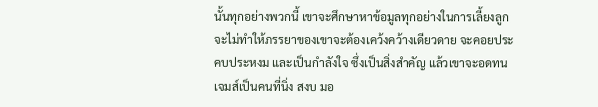นั้นทุกอย่างพวกนี้ เขาจะศึกษาหาข้อมูลทุกอย่างในการเลี้ยงลูก จะไม่ทำให้ภรรยาของเขาจะต้องเคว้งคว้างเดียวดาย จะคอยประคบประหงม และเป็นกำลังใจ ซึ่งเป็นสิ่งสำคัญ แล้วเขาจะอดทน เจมส์เป็นคนที่นิ่ง สงบ มอ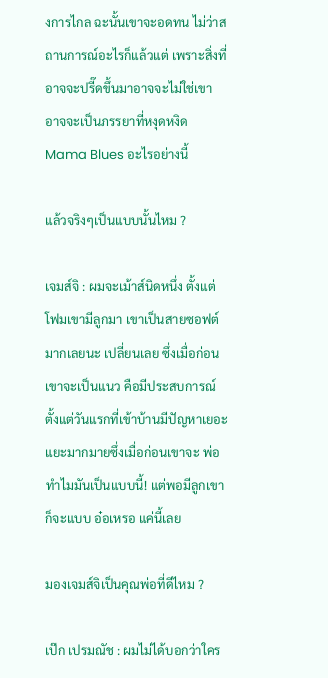งการไกล ฉะนั้นเขาจะอดทน ไม่ว่าสถานการณ์อะไรก็แล้วแต่ เพราะสิ่งที่อาจจะปรี๊ดขึ้นมาอาจจะไม่ใช่เขา อาจจะเป็นภรรยาที่หงุดหงิด Mama Blues อะไรอย่างนี้

แล้วจริงๆเป็นแบบนั้นไหม ?

เจมส์จิ : ผมจะเม้าส์นิดหนึ่ง ตั้งแต่โฟมเขามีลูกมา เขาเป็นสายซอฟต์มากเลยนะ เปลี่ยนเลย ซึ่งเมื่อก่อนเขาจะเป็นแนว คือมีประสบการณ์ตั้งแต่วันแรกที่เข้าบ้านมีปัญหาเยอะแยะมากมายซึ่งเมื่อก่อนเขาจะ พ่อทำไมมันเป็นแบบนี้! แต่พอมีลูกเขาก็จะแบบ อ๋อเหรอ แค่นี้เลย

มองเจมส์จิเป็นคุณพ่อที่ดีไหม ?

เป๊ก เปรมณัช : ผมไม่ได้บอกว่าใคร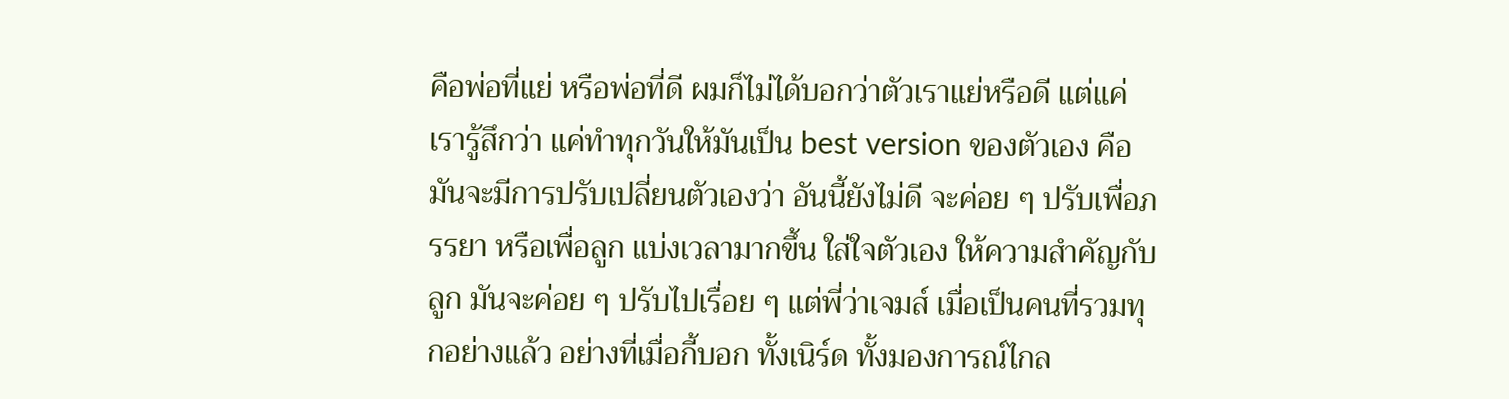คือพ่อที่แย่ หรือพ่อที่ดี ผมก็ไม่ได้บอกว่าตัวเราแย่หรือดี แต่แค่เรารู้สึกว่า แค่ทำทุกวันให้มันเป็น best version ของตัวเอง คือมันจะมีการปรับเปลี่ยนตัวเองว่า อันนี้ยังไม่ดี จะค่อย ๆ ปรับเพื่อภรรยา หรือเพื่อลูก แบ่งเวลามากขึ้น ใส่ใจตัวเอง ให้ความสำคัญกับลูก มันจะค่อย ๆ ปรับไปเรื่อย ๆ แต่พี่ว่าเจมส์ เมื่อเป็นคนที่รวมทุกอย่างแล้ว อย่างที่เมื่อกี้บอก ทั้งเนิร์ด ทั้งมองการณ์ไกล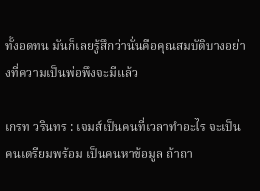ทั้งอดทน มันก็เลยรู้สึกว่านั่นคือคุณสมบัติบางอย่างที่ความเป็นพ่อพึงจะมีแล้ว

เกรท วรินทร : เจมส์เป็นคนที่เวลาทำอะไร จะเป็นคนเตรียมพร้อม เป็นคนหาข้อมูล ถ้าถา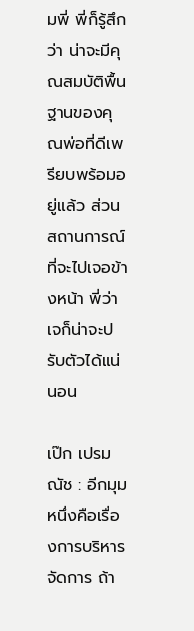มพี่ พี่ก็รู้สึกว่า น่าจะมีคุณสมบัติพื้นฐานของคุณพ่อที่ดีเพรียบพร้อมอยู่แล้ว ส่วนสถานการณ์ที่จะไปเจอข้างหน้า พี่ว่าเจก็น่าจะปรับตัวได้แน่นอน

เป๊ก เปรมณัช : อีกมุมหนึ่งคือเรื่องการบริหารจัดการ ถ้า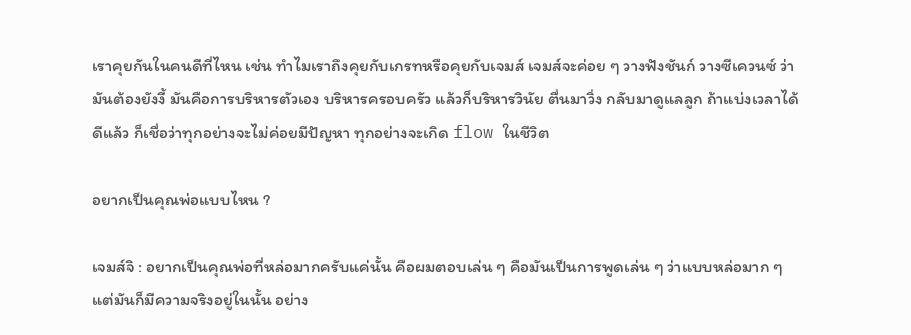เราคุยกันในคนดีที่ไหน เช่น ทำไมเราถึงคุยกับเกรทหรือคุยกับเจมส์ เจมส์จะค่อย ๆ วางฟังชันก์ วางซีเควนซ์ ว่ามันต้องยังงี้ มันคือการบริหารตัวเอง บริหารครอบครัว แล้วก็บริหารวินัย ตื่นมาวิ่ง กลับมาดูแลลูก ถ้าแบ่งเวลาได้ดีแล้ว ก็เชื่อว่าทุกอย่างจะไม่ค่อยมีปัญหา ทุกอย่างจะเกิด flow ในชีวิต

อยากเป็นคุณพ่อแบบไหน ?

เจมส์จิ : อยากเป็นคุณพ่อที่หล่อมากครับแค่นั้น คือผมตอบเล่น ๆ คือมันเป็นการพูดเล่น ๆ ว่าแบบหล่อมาก ๆ  แต่มันก็มีความจริงอยู่ในนั้น อย่าง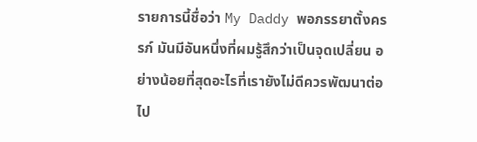รายการนี้ชื่อว่า My Daddy พอภรรยาตั้งครรภ์ มันมีอันหนึ่งที่ผมรู้สึกว่าเป็นจุดเปลี่ยน อย่างน้อยที่สุดอะไรที่เรายังไม่ดีควรพัฒนาต่อไป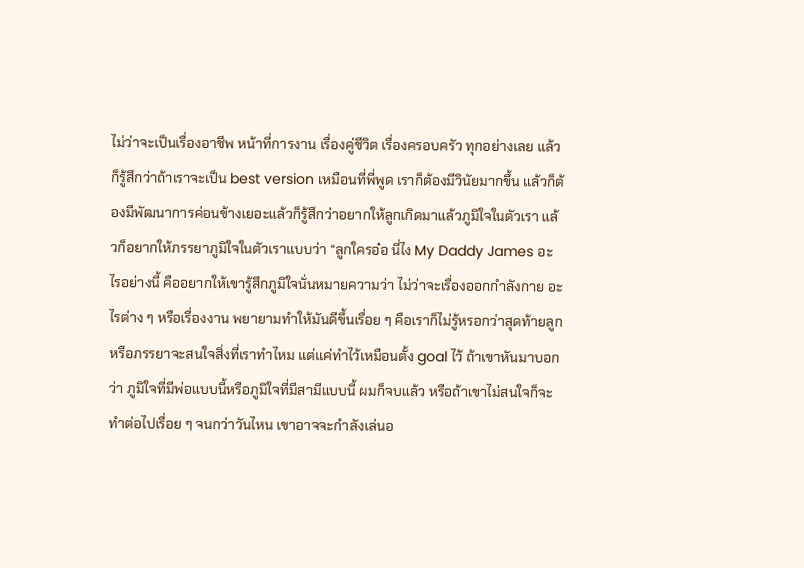ไม่ว่าจะเป็นเรื่องอาชีพ หน้าที่การงาน เรื่องคู่ชีวิต เรื่องครอบครัว ทุกอย่างเลย แล้วก็รู้สึกว่าถ้าเราจะเป็น best version เหมือนที่พี่พูด เราก็ต้องมีวินัยมากขึ้น แล้วก็ต้องมีพัฒนาการค่อนข้างเยอะแล้วก็รู้สึกว่าอยากให้ลูกเกิดมาแล้วภูมิใจในตัวเรา แล้วก็อยากให้ภรรยาภูมิใจในตัวเราแบบว่า “ลูกใครอ๋อ นี่ไง My Daddy James อะไรอย่างนี้ คืออยากให้เขารู้สึกภูมิใจนั่นหมายความว่า ไม่ว่าจะเรื่องออกกำลังกาย อะไรต่าง ๆ หรือเรื่องงาน พยายามทำให้มันดีขึ้นเรื่อย ๆ คือเราก็ไม่รู้หรอกว่าสุดท้ายลูกหรือภรรยาจะสนใจสิ่งที่เราทำไหม แต่แค่ทำไว้เหมือนตั้ง goal ไว้ ถ้าเขาหันมาบอกว่า ภูมิใจที่มีพ่อแบบนี้หรือภูมิใจที่มีสามีแบบนี้ ผมก็จบแล้ว หรือถ้าเขาไม่สนใจก็จะทำต่อไปเรื่อย ๆ จนกว่าวันไหน เขาอาจจะกำลังเล่นอ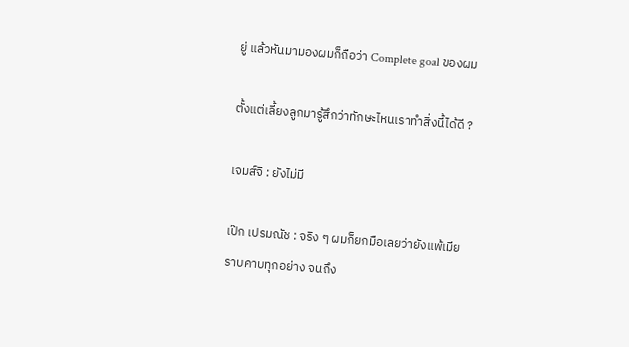ยู่ แล้วหันมามองผมก็ถือว่า Complete goal ของผม

ตั้งแต่เลี้ยงลูกมารู้สึกว่าทักษะไหนเราทำสิ่งนี้ได้ดี ?

เจมส์จิ : ยังไม่มี

เป๊ก เปรมณัช : จริง ๆ ผมก็ยกมือเลยว่ายังแพ้เมียราบคาบทุกอย่าง จนถึง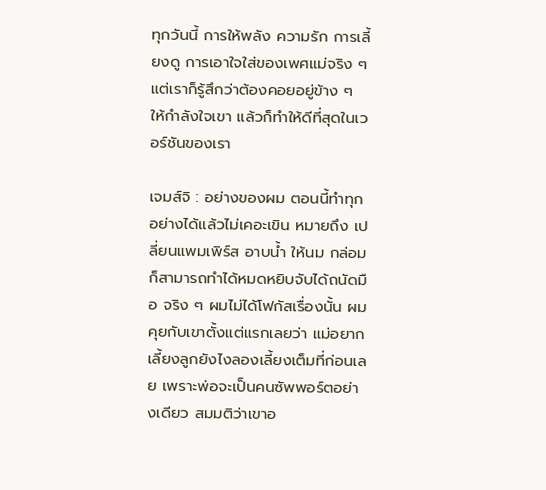ทุกวันนี้ การให้พลัง ความรัก การเลี้ยงดู การเอาใจใส่ของเพศแม่จริง ๆ แต่เราก็รู้สึกว่าต้องคอยอยู่ข้าง ๆ ให้กำลังใจเขา แล้วก็ทำให้ดีที่สุดในเวอร์ชันของเรา

เจมส์จิ : อย่างของผม ตอนนี้ทำทุกอย่างได้แล้วไม่เคอะเขิน หมายถึง เปลี่ยนแพมเพิร์ส อาบน้ำ ให้นม กล่อม ก็สามารถทำได้หมดหยิบจับได้ถนัดมือ จริง ๆ ผมไม่ได้โฟกัสเรื่องนั้น ผมคุยกับเขาตั้งแต่แรกเลยว่า แม่อยากเลี้ยงลูกยังไงลองเลี้ยงเต็มที่ก่อนเลย เพราะพ่อจะเป็นคนซัพพอร์ตอย่างเดียว สมมติว่าเขาอ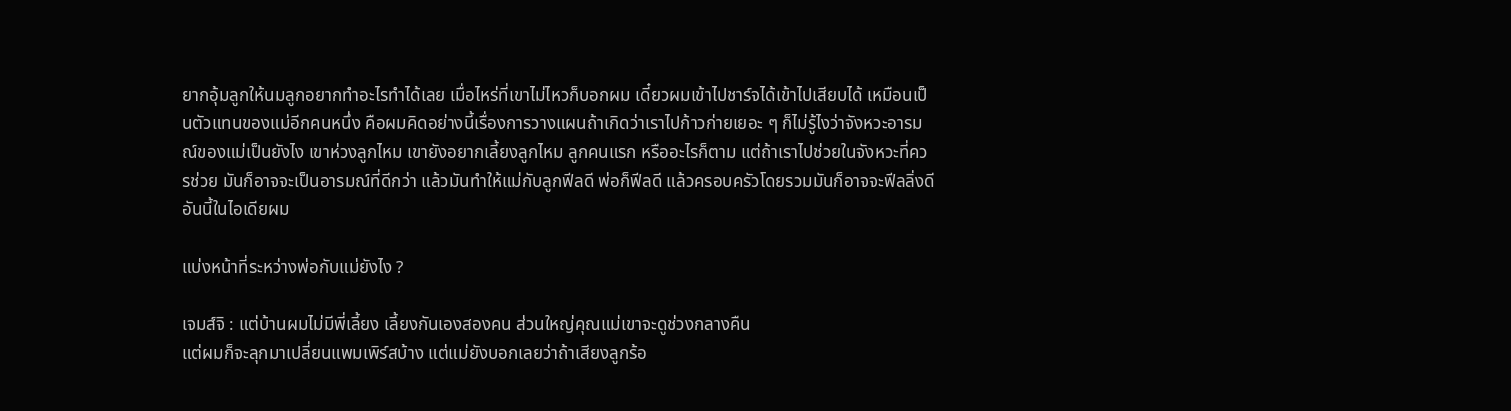ยากอุ้มลูกให้นมลูกอยากทำอะไรทำได้เลย เมื่อไหร่ที่เขาไม่ไหวก็บอกผม เดี๋ยวผมเข้าไปชาร์จได้เข้าไปเสียบได้ เหมือนเป็นตัวแทนของแม่อีกคนหนึ่ง คือผมคิดอย่างนี้เรื่องการวางแผนถ้าเกิดว่าเราไปก้าวก่ายเยอะ ๆ ก็ไม่รู้ไงว่าจังหวะอารมณ์ของแม่เป็นยังไง เขาห่วงลูกไหม เขายังอยากเลี้ยงลูกไหม ลูกคนแรก หรืออะไรก็ตาม แต่ถ้าเราไปช่วยในจังหวะที่ควรช่วย มันก็อาจจะเป็นอารมณ์ที่ดีกว่า แล้วมันทำให้แม่กับลูกฟีลดี พ่อก็ฟีลดี แล้วครอบครัวโดยรวมมันก็อาจจะฟีลลิ่งดี อันนี้ในไอเดียผม

แบ่งหน้าที่ระหว่างพ่อกับแม่ยังไง ?

เจมส์จิ : แต่บ้านผมไม่มีพี่เลี้ยง เลี้ยงกันเองสองคน ส่วนใหญ่คุณแม่เขาจะดูช่วงกลางคืน
แต่ผมก็จะลุกมาเปลี่ยนแพมเพิร์สบ้าง แต่แม่ยังบอกเลยว่าถ้าเสียงลูกร้อ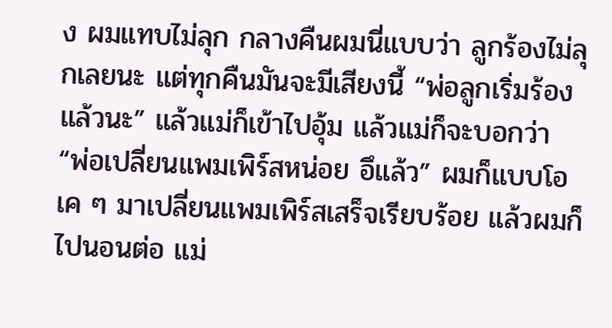ง ผมแทบไม่ลุก กลางคืนผมนี่แบบว่า ลูกร้องไม่ลุกเลยนะ แต่ทุกคืนมันจะมีเสียงนี้ “พ่อลูกเริ่มร้องแล้วนะ” แล้วแม่ก็เข้าไปอุ้ม แล้วแม่ก็จะบอกว่า “พ่อเปลี่ยนแพมเพิร์สหน่อย อึแล้ว” ผมก็แบบโอเค ๆ มาเปลี่ยนแพมเพิร์สเสร็จเรียบร้อย แล้วผมก็ไปนอนต่อ แม่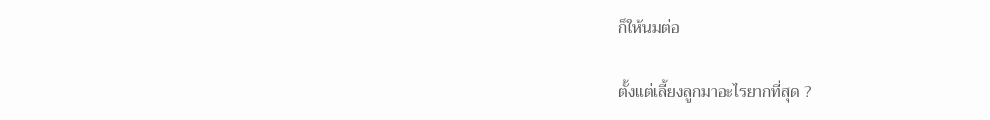ก็ให้นมต่อ

ตั้งแต่เลี้ยงลูกมาอะไรยากที่สุด ?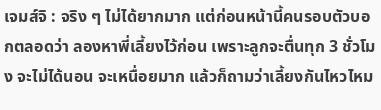เจมส์จิ : จริง ๆ ไม่ได้ยากมาก แต่ก่อนหน้านี้คนรอบตัวบอกตลอดว่า ลองหาพี่เลี้ยงไว้ก่อน เพราะลูกจะตื่นทุก 3 ชั่วโมง จะไม่ได้นอน จะเหนื่อยมาก แล้วก็ถามว่าเลี้ยงกันไหวไหม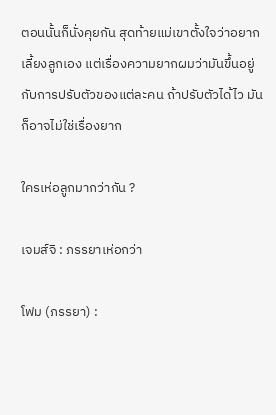ตอนนั้นก็นั่งคุยกัน สุดท้ายแม่เขาตั้งใจว่าอยากเลี้ยงลูกเอง แต่เรื่องความยากผมว่ามันขึ้นอยู่กับการปรับตัวของแต่ละคน ถ้าปรับตัวได้ไว มันก็อาจไม่ใช่เรื่องยาก

ใครเห่อลูกมากว่ากัน ?

เจมส์จิ : ภรรยาเห่อกว่า

โฟม (ภรรยา) :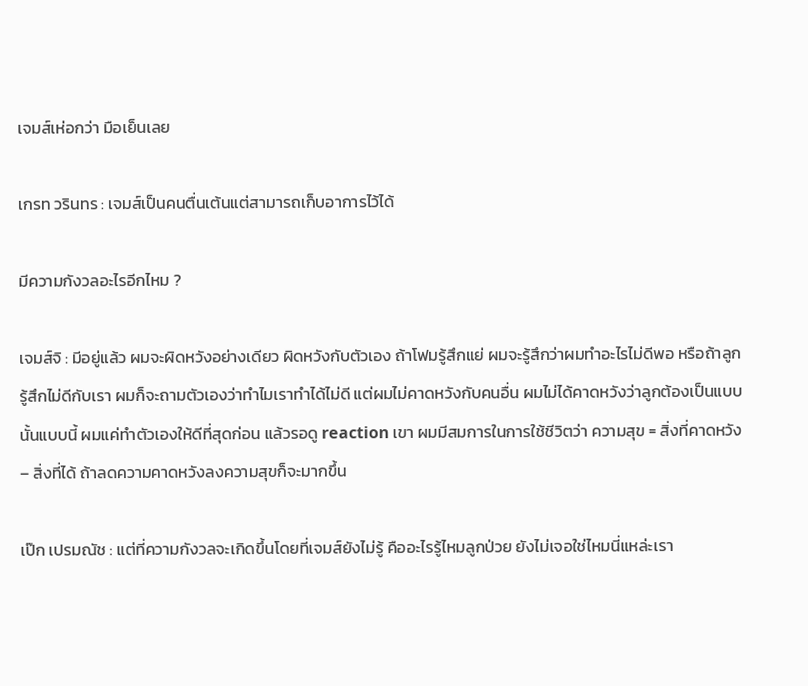เจมส์เห่อกว่า มือเย็นเลย

เกรท วรินทร : เจมส์เป็นคนตื่นเต้นแต่สามารถเก็บอาการไว้ได้

มีความกังวลอะไรอีกไหม ?

เจมส์จิ : มีอยู่แล้ว ผมจะผิดหวังอย่างเดียว ผิดหวังกับตัวเอง ถ้าโฟมรู้สึกแย่ ผมจะรู้สึกว่าผมทำอะไรไม่ดีพอ หรือถ้าลูกรู้สึกไม่ดีกับเรา ผมก็จะถามตัวเองว่าทำไมเราทำได้ไม่ดี แต่ผมไม่คาดหวังกับคนอื่น ผมไม่ได้คาดหวังว่าลูกต้องเป็นแบบนั้นแบบนี้ ผมแค่ทำตัวเองให้ดีที่สุดก่อน แล้วรอดู reaction เขา ผมมีสมการในการใช้ชีวิตว่า ความสุข = สิ่งที่คาดหวัง – สิ่งที่ได้ ถ้าลดความคาดหวังลงความสุขก็จะมากขึ้น

เป๊ก เปรมณัช : แต่ที่ความกังวลจะเกิดขึ้นโดยที่เจมส์ยังไม่รู้ คืออะไรรู้ไหมลูกป่วย ยังไม่เจอใช่ไหมนี่แหล่ะเรา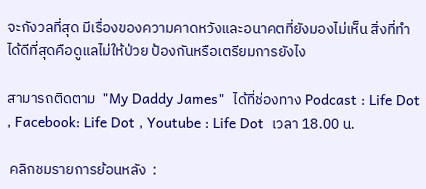จะกังวลที่สุด มีเรื่องของความคาดหวังและอนาคตที่ยังมองไม่เห็น สิ่งที่ทำได้ดีที่สุดคือดูแลไม่ให้ป่วย ป้องกันหรือเตรียมการยังไง

สามารถติดตาม  "My Daddy James"  ได้ที่ช่องทาง Podcast : Life Dot , Facebook: Life Dot , Youtube : Life Dot  เวลา 18.00 น.

 คลิกชมรายการย้อนหลัง  :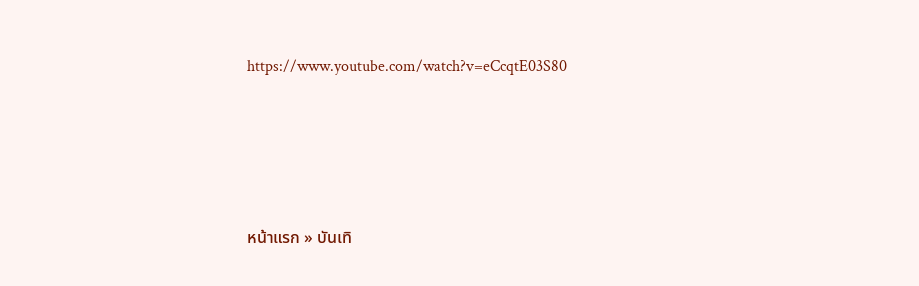https://www.youtube.com/watch?v=eCcqtE03S80




หน้าแรก » บันเทิ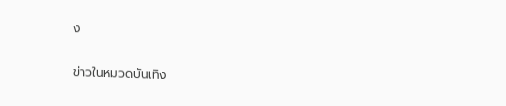ง

ข่าวในหมวดบันเทิง